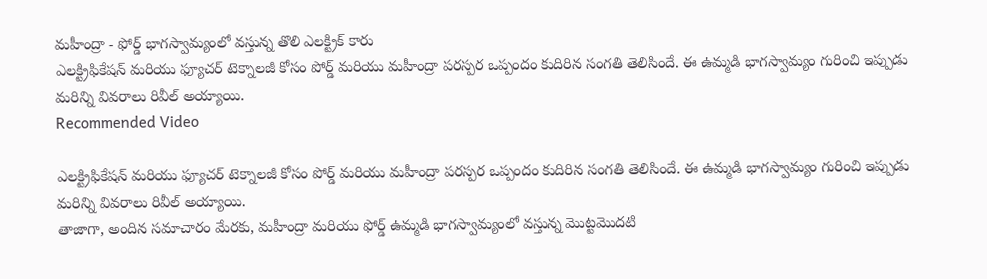మహీంద్రా - ఫోర్డ్ భాగస్వామ్యంలో వస్తున్న తొలి ఎలక్ట్రిక్ కారు
ఎలక్ట్రిఫికేషన్ మరియు ఫ్యూచర్ టెక్నాలజీ కోసం పోర్డ్ మరియు మహీంద్రా పరస్పర ఒప్పందం కుదిరిన సంగతి తెలిసిందే. ఈ ఉమ్మడి భాగస్వామ్యం గురించి ఇప్పుడు మరిన్ని వివరాలు రివీల్ అయ్యాయి.
Recommended Video

ఎలక్ట్రిఫికేషన్ మరియు ఫ్యూచర్ టెక్నాలజీ కోసం పోర్డ్ మరియు మహీంద్రా పరస్పర ఒప్పందం కుదిరిన సంగతి తెలిసిందే. ఈ ఉమ్మడి భాగస్వామ్యం గురించి ఇప్పుడు మరిన్ని వివరాలు రివీల్ అయ్యాయి.
తాజాగా, అందిన సమాచారం మేరకు, మహీంద్రా మరియు ఫోర్డ్ ఉమ్మడి భాగస్వామ్యంలో వస్తున్న మొట్టమొదటి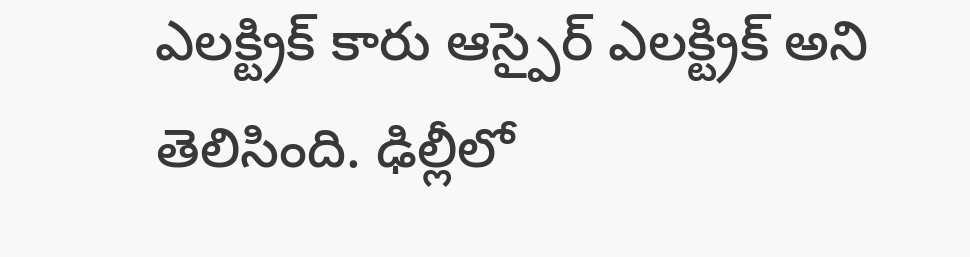ఎలక్ట్రిక్ కారు ఆస్పైర్ ఎలక్ట్రిక్ అని తెలిసింది. ఢిల్లీలో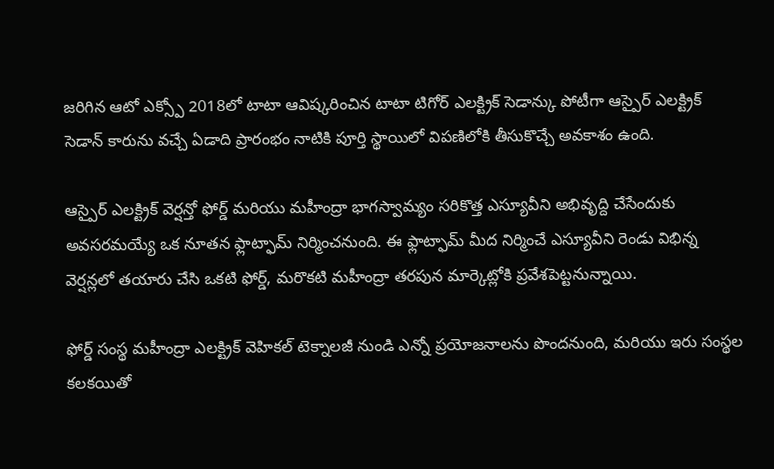జరిగిన ఆటో ఎక్స్పో 2018లో టాటా ఆవిష్కరించిన టాటా టిగోర్ ఎలక్ట్రిక్ సెడాన్కు పోటీగా ఆస్పైర్ ఎలక్ట్రిక్ సెడాన్ కారును వచ్చే ఏడాది ప్రారంభం నాటికి పూర్తి స్థాయిలో విపణిలోకి తీసుకొచ్చే అవకాశం ఉంది.

ఆస్పైర్ ఎలక్ట్రిక్ వెర్షన్తో ఫోర్డ్ మరియు మహీంద్రా భాగస్వామ్యం సరికొత్త ఎస్యూవీని అభివృద్ది చేసేందుకు అవసరమయ్యే ఒక నూతన ఫ్లాట్ఫామ్ నిర్మించనుంది. ఈ ఫ్లాట్ఫామ్ మీద నిర్మించే ఎస్యూవీని రెండు విభిన్న వెర్షన్లలో తయారు చేసి ఒకటి ఫోర్డ్, మరొకటి మహీంద్రా తరపున మార్కెట్లోకి ప్రవేశపెట్టనున్నాయి.

ఫోర్డ్ సంస్థ మహీంద్రా ఎలక్ట్రిక్ వెహికల్ టెక్నాలజీ నుండి ఎన్నో ప్రయోజనాలను పొందనుంది, మరియు ఇరు సంస్థల కలకయితో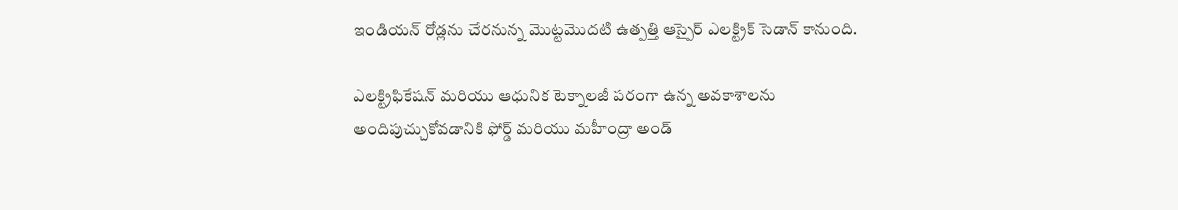ఇండియన్ రోడ్లను చేరనున్న మొట్టమొదటి ఉత్పత్తి ఆస్పైర్ ఎలక్ట్రిక్ సెడాన్ కానుంది.

ఎలక్ట్రిఫికేషన్ మరియు ఆధునిక టెక్నాలజీ పరంగా ఉన్న అవకాశాలను అందిపుచ్చుకోవడానికి ఫోర్డ్ మరియు మహీంద్రా అండ్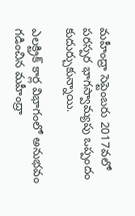మహీంద్రా సెప్టెంబరు 2017వలో పరస్పర భాగస్వామ్యపు ఒప్పందం కుదుర్చుకున్నాయి.

ఎలక్ట్రిక్ కార్ల విభాగంలో అనుభవం గడించిన మహీంద్రా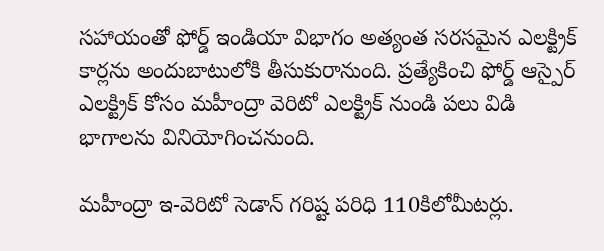సహాయంతో ఫోర్డ్ ఇండియా విభాగం అత్యంత సరసమైన ఎలక్ట్రిక్ కార్లను అందుబాటులోకి తీసుకురానుంది. ప్రత్యేకించి ఫోర్డ్ ఆస్పైర్ ఎలక్ట్రిక్ కోసం మహీంద్రా వెరిటో ఎలక్ట్రిక్ నుండి పలు విడి భాగాలను వినియోగించనుంది.

మహీంద్రా ఇ-వెరిటో సెడాన్ గరిష్ట పరిధి 110కిలోమీటర్లు.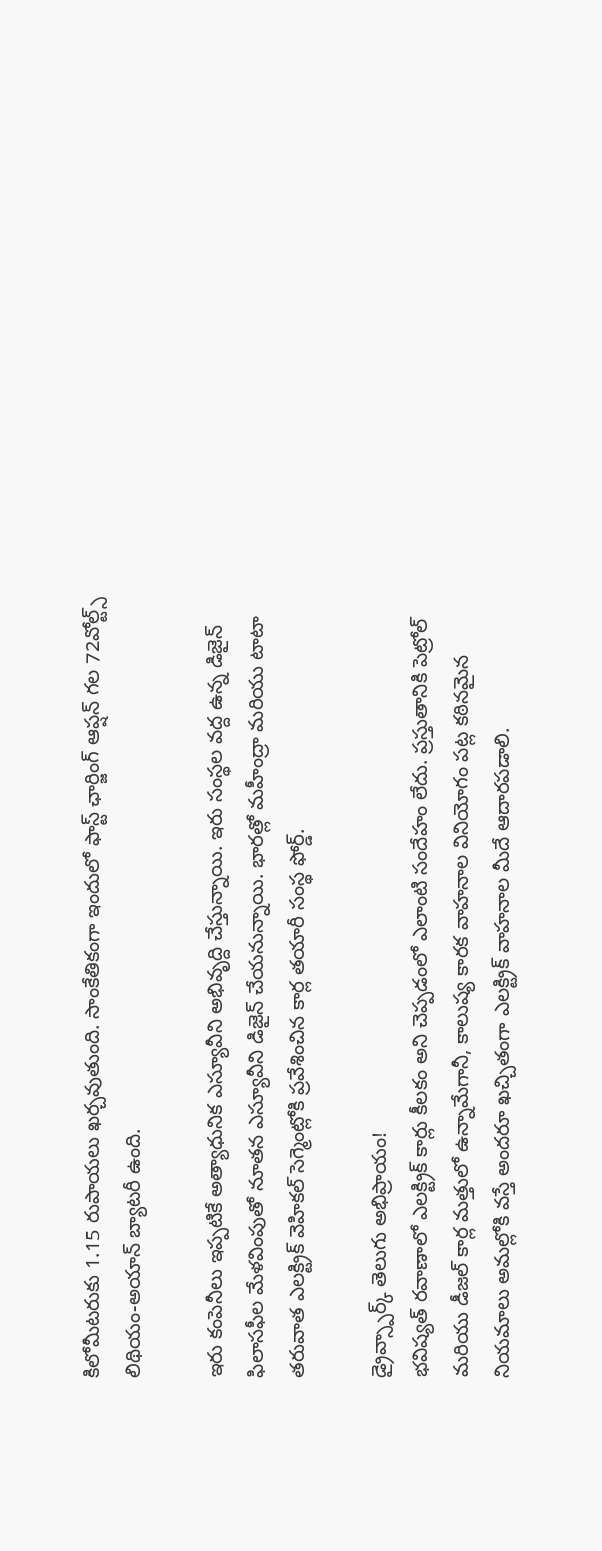కిలోమీటరుకు 1.15 రుపాయలు ఖర్చవుతుంది. సాంకేతికంగా ఇందులో ఫాస్ట్ ఛార్జింగ్ ఆప్షన్ గల 72వోల్ట్స్ లిథియం-అయాన్ బ్యాటరీ ఉంది.

ఇరు కంపెనీలు ఇప్పటికే అత్యాధునిక ఎస్యూవీని అభివృద్ది చేస్తున్నాయి. ఇరు సంస్థల వద్ద ఉన్న డిజైన్ ఫిలాసఫీల మేళవింపుతో నూతన ఎస్యూవీని డిజైన్ చేయనున్నాయి. భారత్లో మహీంద్రా మరియు టాటా తరువాత ఎలక్ట్రిక్ వెహికల్ సెగ్మెంట్లోకి ప్రవేశించిన కార్ల తయారీ సంస్థ ఫోర్డ్.

డ్రైవ్స్పార్క్ తెలుగు అభిప్రాయం!
భవిష్యత్ రవాణాలో ఎలక్ట్రిక్ కార్లు కీలకం అని చెప్పడంలో ఎలాంటి సందేహం లేదు. ప్రస్తుతానికి పెట్రోల్ మరియు డీజల్ కార్ల మత్తులో ఉన్నామేగానీ, కాలుష్య కారక వాహనాల వినియోగం పట్ల కఠినమైన నియమాలు అమల్లోకి వస్తే అందరూ ఖచ్చితంగా ఎలక్ట్రిక్ వాహనాల మీదే ఆదారపడాలి.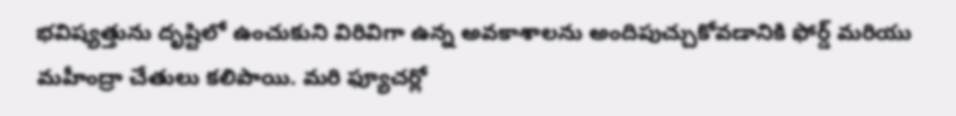భవిష్యత్తును దృష్టిలో ఉంచుకుని విరివిగా ఉన్న అవకాశాలను అందిపుచ్చుకోవడానికి ఫోర్డ్ మరియు మహీంద్రా చేతులు కలిపాయి. మరి ఫ్యూచర్లో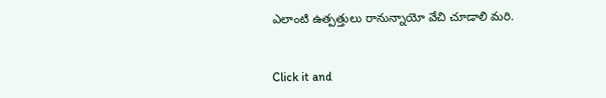ఎలాంటి ఉత్పత్తులు రానున్నాయో వేచి చూడాలి మరి.


Click it and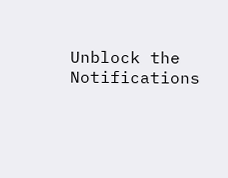Unblock the Notifications